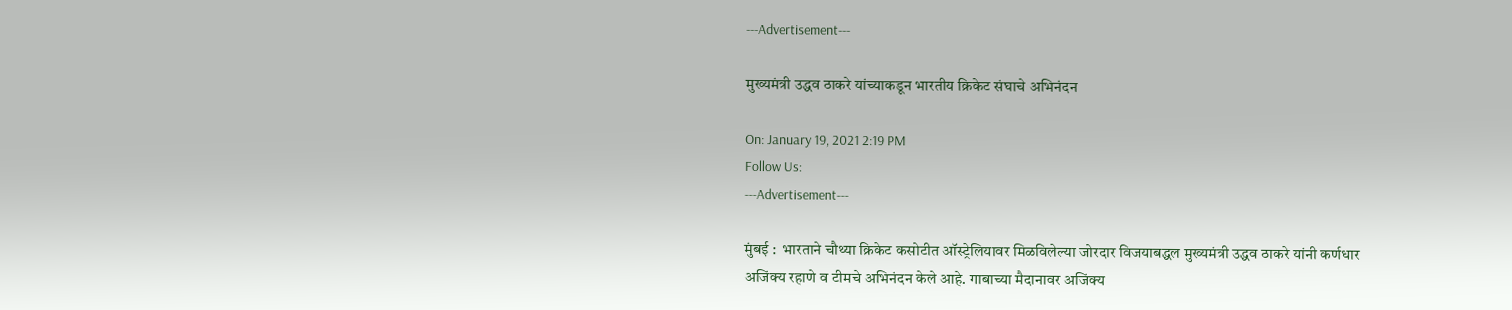---Advertisement---

मुख्यमंत्री उद्धव ठाकरे यांच्याकडून भारतीय क्रिकेट संघाचे अभिनंदन

On: January 19, 2021 2:19 PM
Follow Us:
---Advertisement---

मुंबई :  भारताने चौथ्या क्रिकेट कसोटीत ऑस्ट्रेलियावर मिळविलेल्या जोरदार विजयाबद्धल मुख्यमंत्री उद्धव ठाकरे यांनी कर्णधार अजिंक्य रहाणे व टीमचे अभिनंदन केले आहे. गाबाच्या मैदानावर अजिंक्य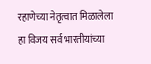रहाणेच्या नेतृत्वात मिळालेला हा विजय सर्व भारतीयांच्या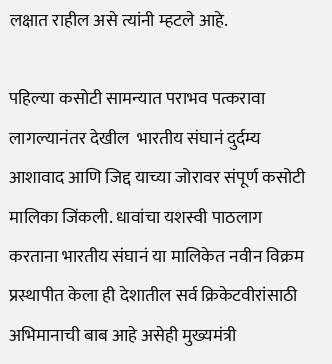लक्षात राहील असे त्यांनी म्हटले आहे.

पहिल्या कसोटी सामन्यात पराभव पत्करावा लागल्यानंतर देखील  भारतीय संघानं दुर्दम्य आशावाद आणि जिद्द याच्या जोरावर संपूर्ण कसोटी मालिका जिंकली. धावांचा यशस्वी पाठलाग करताना भारतीय संघानं या मालिकेत नवीन विक्रम प्रस्थापीत केला ही देशातील सर्व क्रिकेटवीरांसाठी अभिमानाची बाब आहे असेही मुख्यमंत्री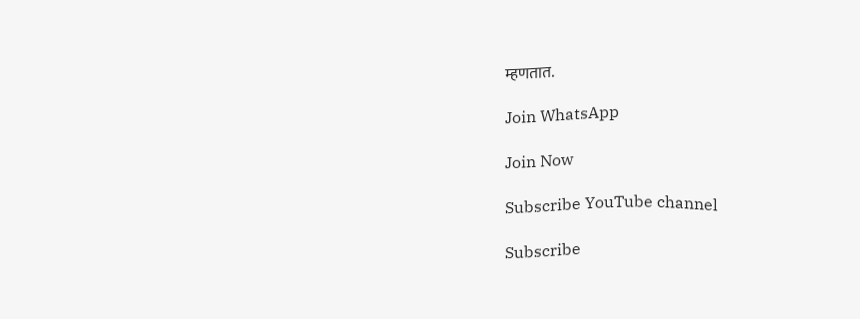म्हणतात.

Join WhatsApp

Join Now

Subscribe YouTube channel

Subscribe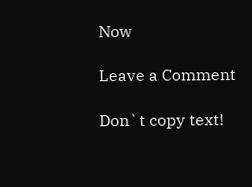Now

Leave a Comment

Don`t copy text!